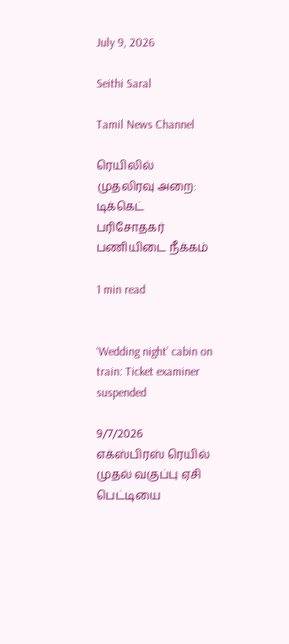July 9, 2026

Seithi Saral

Tamil News Channel

ரெயிலில் முதலிரவு அறை: டிக்கெட் பரிசோதகர் பணியிடை நீக்கம்

1 min read


‘Wedding night’ cabin on train: Ticket examiner suspended

9/7/2026
எக்ஸ்பிரஸ் ரெயில் முதல் வகுப்பு ஏசி பெட்டியை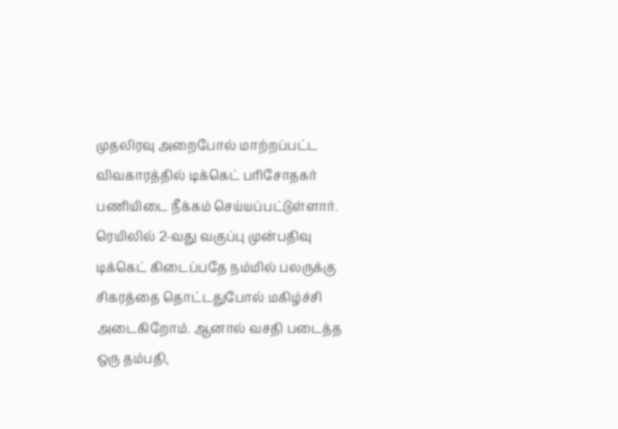முதலிரவு அறைபோல் மாற்றப்பட்ட விவகாரத்தில் டிக்கெட் பரிசோதகர் பணியிடை நீக்கம் செய்யப்பட்டுள்ளார்.
ரெயிலில் 2-வது வகுப்பு முன்பதிவு டிக்கெட் கிடைப்பதே நம்மில் பலருக்கு சிகரத்தை தொட்டதுபோல் மகிழ்ச்சி அடைகிறோம். ஆனால் வசதி படைத்த ஒரு தம்பதி,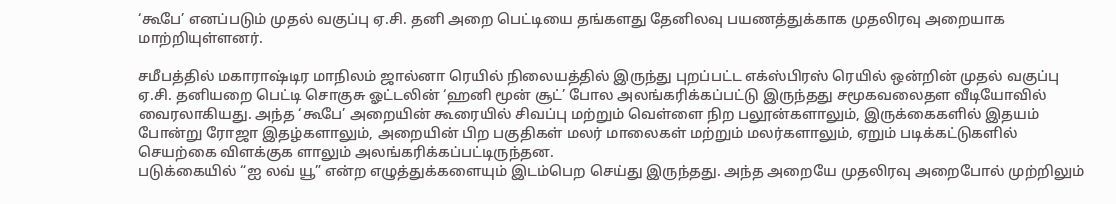‘கூபே’ எனப்படும் முதல் வகுப்பு ஏ.சி. தனி அறை பெட்டியை தங்களது தேனிலவு பயணத்துக்காக முதலிரவு அறையாக மாற்றியுள்ளனர்.

சமீபத்தில் மகாராஷ்டிர மாநிலம் ஜால்னா ரெயில் நிலையத்தில் இருந்து புறப்பட்ட எக்ஸ்பிரஸ் ரெயில் ஒன்றின் முதல் வகுப்பு ஏ.சி. தனியறை பெட்டி சொகுசு ஓட்டலின் ‘ஹனி மூன் சூட்’ போல அலங்கரிக்கப்பட்டு இருந்தது சமூகவலைதள வீடியோவில் வைரலாகியது. அந்த ‘கூபே’ அறையின் கூரையில் சிவப்பு மற்றும் வெள்ளை நிற பலூன்களாலும், இருக்கைகளில் இதயம் போன்று ரோஜா இதழ்களாலும், அறையின் பிற பகுதிகள் மலர் மாலைகள் மற்றும் மலர்களாலும், ஏறும் படிக்கட்டுகளில் செயற்கை விளக்குக ளாலும் அலங்கரிக்கப்பட்டிருந்தன.
படுக்கையில் “ஐ லவ் யூ” என்ற எழுத்துக்களையும் இடம்பெற செய்து இருந்தது. அந்த அறையே முதலிரவு அறைபோல் முற்றிலும்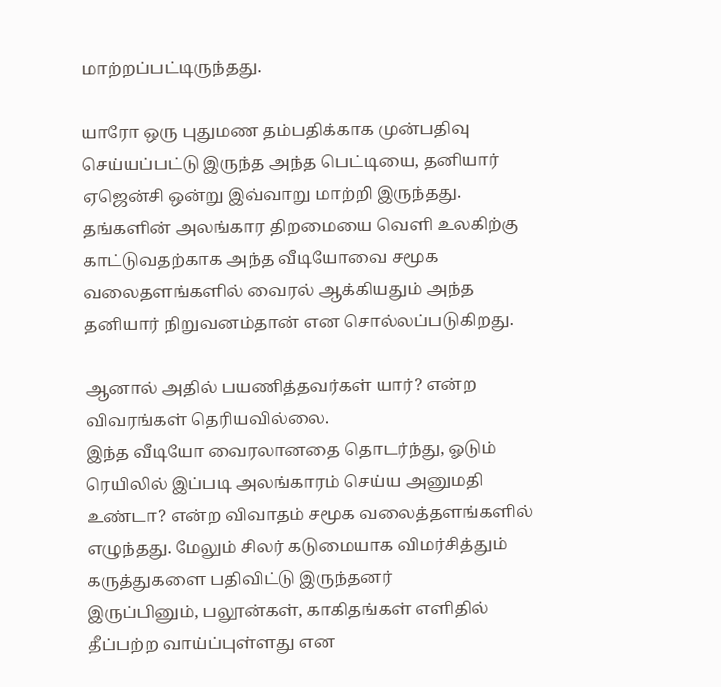மாற்றப்பட்டிருந்தது.

யாரோ ஒரு புதுமண தம்பதிக்காக முன்பதிவு செய்யப்பட்டு இருந்த அந்த பெட்டியை, தனியார் ஏஜென்சி ஒன்று இவ்வாறு மாற்றி இருந்தது. தங்களின் அலங்கார திறமையை வெளி உலகிற்கு காட்டுவதற்காக அந்த வீடியோவை சமூக வலைதளங்களில் வைரல் ஆக்கியதும் அந்த தனியார் நிறுவனம்தான் என சொல்லப்படுகிறது.

ஆனால் அதில் பயணித்தவர்கள் யார்? என்ற விவரங்கள் தெரியவில்லை.
இந்த வீடியோ வைரலானதை தொடர்ந்து, ஓடும் ரெயிலில் இப்படி அலங்காரம் செய்ய அனுமதி உண்டா? என்ற விவாதம் சமூக வலைத்தளங்களில் எழுந்தது. மேலும் சிலர் கடுமையாக விமர்சித்தும் கருத்துகளை பதிவிட்டு இருந்தனர்
இருப்பினும், பலூன்கள், காகிதங்கள் எளிதில் தீப்பற்ற வாய்ப்புள்ளது என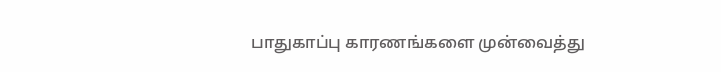பாதுகாப்பு காரணங்களை முன்வைத்து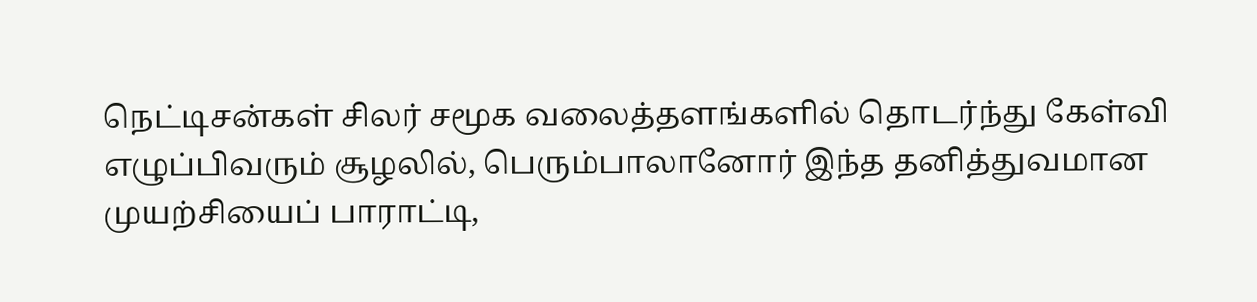நெட்டிசன்கள் சிலர் சமூக வலைத்தளங்களில் தொடர்ந்து கேள்வி எழுப்பிவரும் சூழலில், பெரும்பாலானோர் இந்த தனித்துவமான முயற்சியைப் பாராட்டி,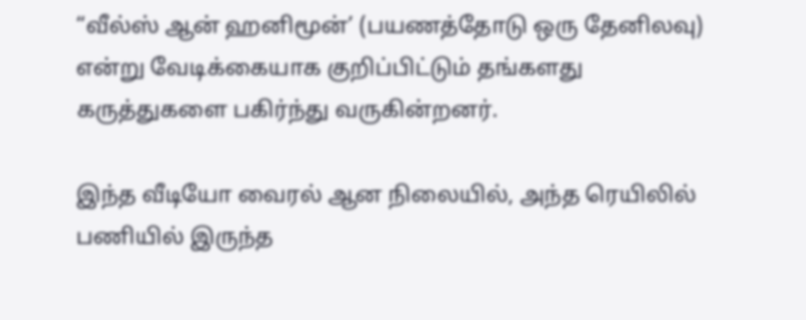“வீல்ஸ் ஆன் ஹனிமூன்’ (பயணத்தோடு ஒரு தேனிலவு) என்று வேடிக்கையாக குறிப்பிட்டும் தங்களது கருத்துகளை பகிர்ந்து வருகின்றனர்.

இந்த வீடியோ வைரல் ஆன நிலையில், அந்த ரெயிலில் பணியில் இருந்த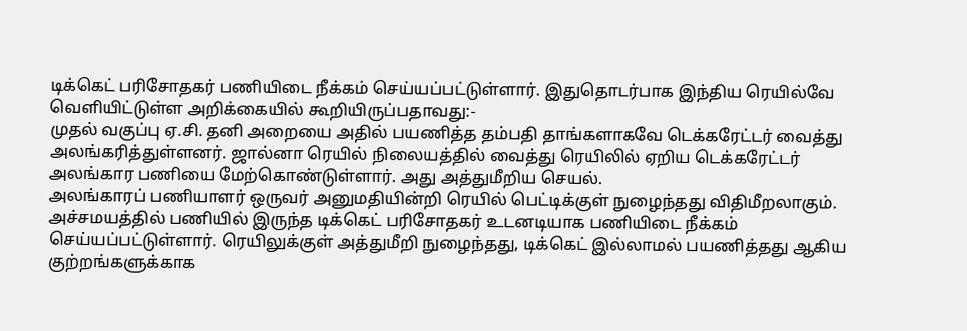டிக்கெட் பரிசோதகர் பணியிடை நீக்கம் செய்யப்பட்டுள்ளார். இதுதொடர்பாக இந்திய ரெயில்வே வெளியிட்டுள்ள அறிக்கையில் கூறியிருப்பதாவது:-
முதல் வகுப்பு ஏ.சி. தனி அறையை அதில் பயணித்த தம்பதி தாங்களாகவே டெக்கரேட்டர் வைத்து அலங்கரித்துள்ளனர். ஜால்னா ரெயில் நிலையத்தில் வைத்து ரெயிலில் ஏறிய டெக்கரேட்டர் அலங்கார பணியை மேற்கொண்டுள்ளார். அது அத்துமீறிய செயல்.
அலங்காரப் பணியாளர் ஒருவர் அனுமதியின்றி ரெயில் பெட்டிக்குள் நுழைந்தது விதிமீறலாகும். அச்சமயத்தில் பணியில் இருந்த டிக்கெட் பரிசோதகர் உடனடியாக பணியிடை நீக்கம் செய்யப்பட்டுள்ளார். ரெயிலுக்குள் அத்துமீறி நுழைந்தது, டிக்கெட் இல்லாமல் பயணித்தது ஆகிய குற்றங்களுக்காக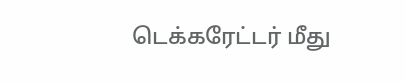டெக்கரேட்டர் மீது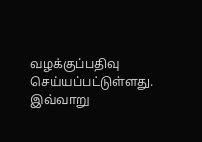வழக்குப்பதிவு செய்யப்பட்டுள்ளது.
இவ்வாறு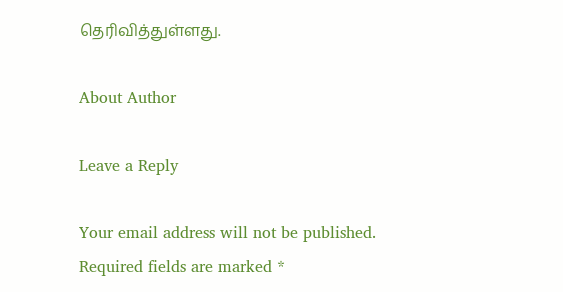தெரிவித்துள்ளது.

About Author

Leave a Reply

Your email address will not be published. Required fields are marked *